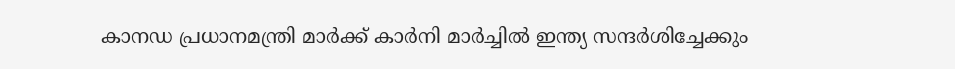കാനഡ പ്രധാനമന്ത്രി മാർക്ക് കാർനി മാർച്ചിൽ ഇന്ത്യ സന്ദർശിച്ചേക്കും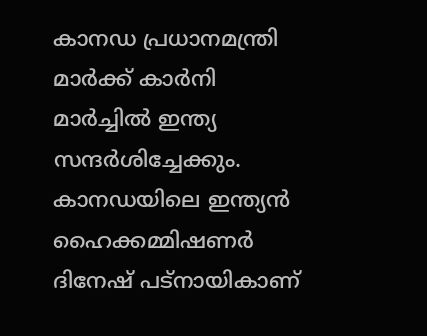കാനഡ പ്രധാനമന്ത്രി മാർക്ക് കാർനി മാർച്ചിൽ ഇന്ത്യ സന്ദർശിച്ചേക്കും. കാനഡയിലെ ഇന്ത്യൻ ഹൈക്കമ്മിഷണർ ദിനേഷ് പട്നായികാണ്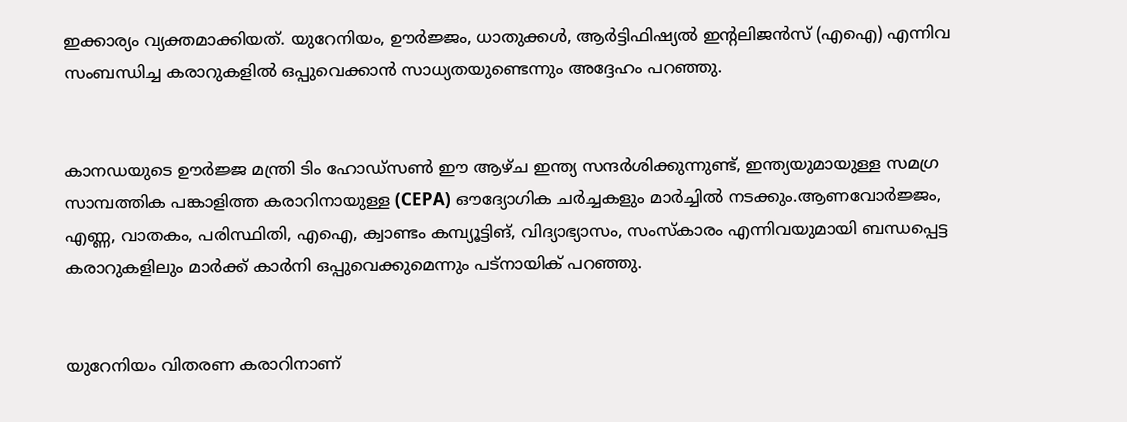ഇക്കാര്യം വ്യക്തമാക്കിയത്. യുറേനിയം, ഊർജ്ജം, ധാതുക്കൾ, ആ‍ർട്ടിഫിഷ്യൽ ഇൻ്റലിജൻസ് (എഐ) എന്നിവ സംബന്ധിച്ച കരാറുകളിൽ ഒപ്പുവെക്കാൻ സാധ്യതയുണ്ടെന്നും അദ്ദേഹം പറഞ്ഞു.


കാനഡയുടെ ഊർജ്ജ മന്ത്രി ടിം ഹോഡ്‌സൺ ഈ ആഴ്ച ഇന്ത്യ സന്ദർശിക്കുന്നുണ്ട്, ഇന്ത്യയുമായുള്ള സമഗ്ര സാമ്പത്തിക പങ്കാളിത്ത കരാറിനായുള്ള (CEPA) ഔദ്യോഗിക ചർച്ചകളും മാർച്ചിൽ നടക്കും.ആണവോർജ്ജം, എണ്ണ, വാതകം, പരിസ്ഥിതി, എഐ, ക്വാണ്ടം കമ്പ്യൂട്ടിങ്, വിദ്യാഭ്യാസം, സംസ്കാരം എന്നിവയുമായി ബന്ധപ്പെട്ട കരാറുകളിലും മാർക്ക് കാർനി ഒപ്പുവെക്കുമെന്നും പട്നായിക് പറഞ്ഞു.


യുറേനിയം വിതരണ കരാറിനാണ്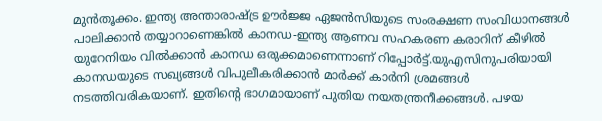മുൻതൂക്കം. ഇന്ത്യ അന്താരാഷ്ട്ര ഊർജ്ജ ഏജൻസിയുടെ സംരക്ഷണ സംവിധാനങ്ങൾ പാലിക്കാൻ തയ്യാറാണെങ്കിൽ കാനഡ-ഇന്ത്യ ആണവ സഹകരണ കരാറിന് കീഴിൽ യുറേനിയം വിൽക്കാൻ കാനഡ ഒരുക്കമാണെന്നാണ് റിപ്പോ‍ർട്ട്.യുഎസിനുപരിയായി കാനഡയുടെ സഖ്യങ്ങൾ വിപുലീകരിക്കാൻ മാർക്ക് കാർനി ശ്രമങ്ങൾ നടത്തിവരികയാണ്. ഇതിൻ്റെ ഭാഗമായാണ് പുതിയ നയതന്ത്രനീക്കങ്ങൾ. പഴയ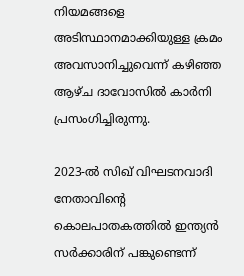നിയമങ്ങളെ അടിസ്ഥാനമാക്കിയുള്ള ക്രമം അവസാനിച്ചുവെന്ന് കഴിഞ്ഞ ആഴ്ച ദാവോസിൽ കാർനി പ്രസംഗിച്ചിരുന്നു.

2023-ൽ സിഖ് വിഘടനവാദി നേതാവിന്റെ കൊലപാതകത്തിൽ ഇന്ത്യൻ സർക്കാരിന് പങ്കുണ്ടെന്ന്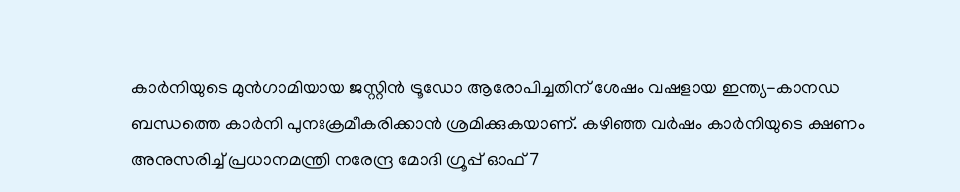കാർനിയുടെ മുൻഗാമിയായ ജസ്റ്റിൻ ട്രൂഡോ ആരോപിച്ചതിന് ശേഷം വഷളായ ഇന്ത്യ-കാനഡ ബന്ധത്തെ കാർനി പുനഃക്രമീകരിക്കാൻ ശ്രമിക്കുകയാണ്. കഴിഞ്ഞ വർഷം കാർനിയുടെ ക്ഷണം അനുസരിച്ച് പ്രധാനമന്ത്രി നരേന്ദ്ര മോദി ഗ്രൂപ്പ് ഓഫ് 7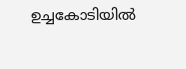ഉച്ചകോടിയിൽ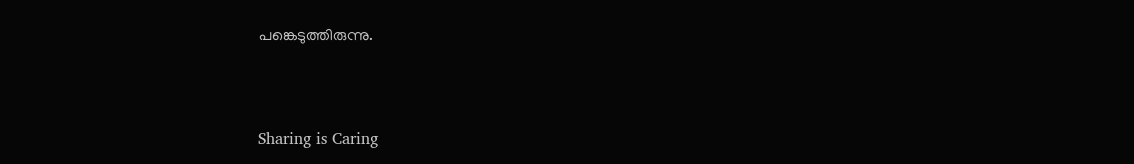പങ്കെടുത്തിരുന്നു.



Sharing is Caring